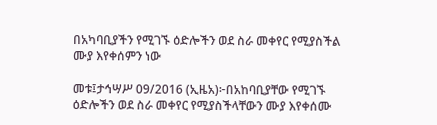በአካባቢያችን የሚገኙ ዕድሎችን ወደ ስራ መቀየር የሚያስችል ሙያ እየቀሰምን ነው

መቱ፤ታኅሣሥ 09/2016 (ኢዜአ)፦በአከባቢያቸው የሚገኙ ዕድሎችን ወደ ስራ መቀየር የሚያስችላቸውን ሙያ እየቀሰሙ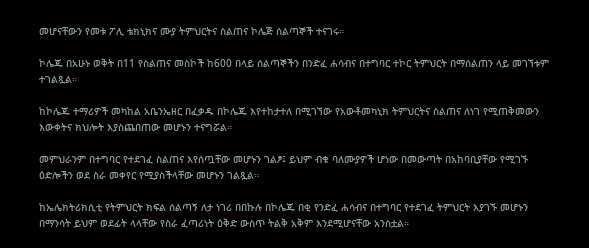መሆናቸውን የመቱ ፖሊ ቴክኒክና ሙያ ትምህርትና ስልጠና ኮሌጅ ሰልጣኞች ተናገሩ።

ኮሌጁ በአሁኑ ወቅት በ11 የስልጠና መስኮች ከ600 በላይ ሰልጣኞችን በንድፈ ሐሳብና በተግባር ተኮር ትምህርት በማሰልጠን ላይ መገኘቱም ተገልጿል።

ከኮሌጁ ተማሪዎች መካከል አቤንኤዘር በፈቃዱ በኮሌጁ እየተከታተለ በሚገኘው የአውቶመካኒክ ትምህርትና ስልጠና ለነገ የሚጠቅመውን እውቀትና ክህሎት እያስጨበጠው መሆኑን ተናግሯል።

መምህራንም በተግባር የተደገፈ ስልጠና እየሰጧቸው መሆኑን ገልፆ፤ ይህም ብቁ ባለሙያዎች ሆነው በመውጣት በአከባቢያቸው የሚገኙ ዕድሎችን ወደ ስራ መቀየር የሚያስችላቸው መሆኑን ገልጿል።

ከኤሌክትሪክሲቲ የትምህርት ክፍል ሰልጣኝ ለታ ነገሪ በበኩሉ በኮሌጁ በቂ የንድፈ ሐሳብና በተግባር የተደገፈ ትምህርት እያገኙ መሆኑን በማንሳት ይህም ወደፊት ላላቸው የስራ ፈጣሪነት ዕቅድ ውስጥ ትልቅ አቅም እንደሚሆናቸው አንስቷል።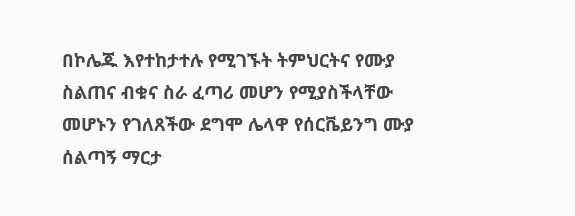በኮሌጁ እየተከታተሉ የሚገኙት ትምህርትና የሙያ ስልጠና ብቁና ስራ ፈጣሪ መሆን የሚያስችላቸው መሆኑን የገለጸችው ደግሞ ሌላዋ የሰርቬይንግ ሙያ ሰልጣኝ ማርታ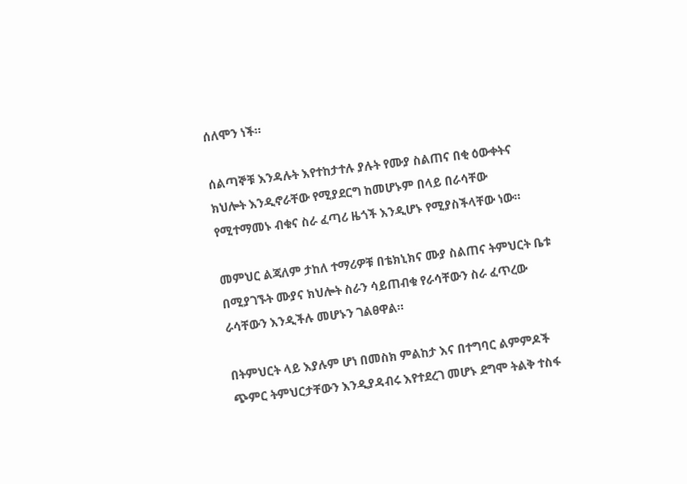ሰለሞን ነች።

ሰልጣኞቹ እንዳሉት እየተከታተሉ ያሉት የሙያ ስልጠና በቂ ዕውቀትና ክህሎት እንዲኖራቸው የሚያደርግ ከመሆኑም በላይ በራሳቸው የሚተማመኑ ብቁና ስራ ፈጣሪ ዜጎች እንዲሆኑ የሚያስችላቸው ነው።

መምህር ልጃለም ታከለ ተማሪዎቹ በቴክኒክና ሙያ ስልጠና ትምህርት ቤቱ በሚያገኙት ሙያና ክህሎት ስራን ሳይጠብቁ የራሳቸውን ስራ ፈጥረው ራሳቸውን እንዲችሉ መሆኑን ገልፀዋል።

በትምህርት ላይ እያሉም ሆነ በመስክ ምልከታ እና በተግባር ልምምዶች ጭምር ትምህርታቸውን እንዲያዳብሩ እየተደረገ መሆኑ ደግሞ ትልቅ ተስፋ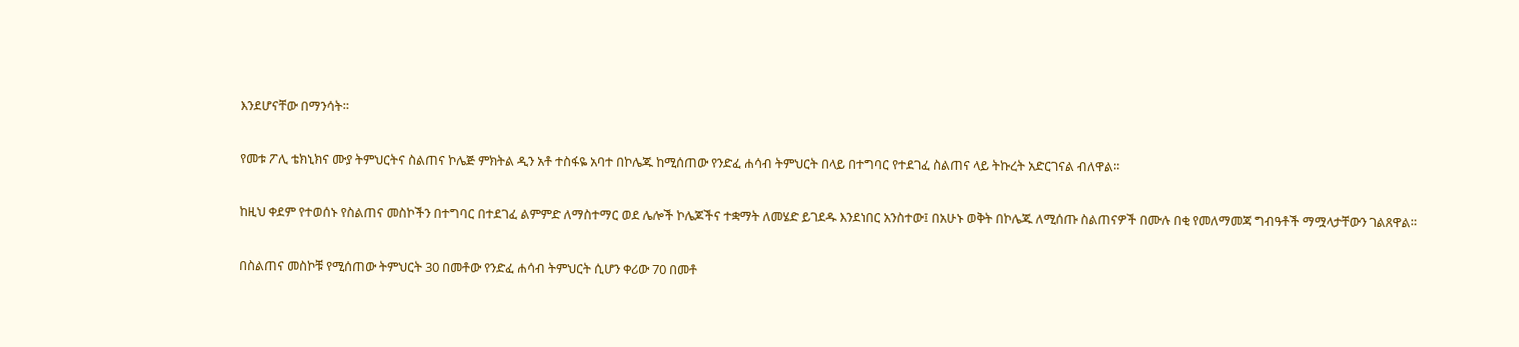እንደሆናቸው በማንሳት።

የመቱ ፖሊ ቴክኒክና ሙያ ትምህርትና ስልጠና ኮሌጅ ምክትል ዲን አቶ ተስፋዬ አባተ በኮሌጁ ከሚሰጠው የንድፈ ሐሳብ ትምህርት በላይ በተግባር የተደገፈ ስልጠና ላይ ትኩረት አድርገናል ብለዋል።

ከዚህ ቀደም የተወሰኑ የስልጠና መስኮችን በተግባር በተደገፈ ልምምድ ለማስተማር ወደ ሌሎች ኮሌጆችና ተቋማት ለመሄድ ይገደዱ እንደነበር አንስተው፤ በአሁኑ ወቅት በኮሌጁ ለሚሰጡ ስልጠናዎች በሙሉ በቂ የመለማመጃ ግብዓቶች ማሟላታቸውን ገልጸዋል።

በስልጠና መስኮቹ የሚሰጠው ትምህርት 30 በመቶው የንድፈ ሐሳብ ትምህርት ሲሆን ቀሪው 70 በመቶ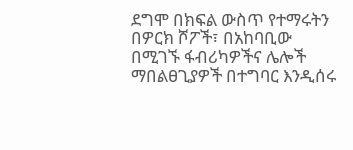ደግሞ በክፍል ውስጥ የተማሩትን በዎርክ ሾፖች፣ በአከባቢው በሚገኙ ፋብሪካዎችና ሌሎች ማበልፀጊያዎች በተግባር እንዲሰሩ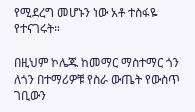የሚደረግ መሆኑን ነው አቶ ተስፋዬ የተናገሩት።

በዚህም ኮሌጁ ከመማር ማስተማር ጎን ለጎን በተማሪዎቹ የስራ ውጤት የውስጥ ገቢውን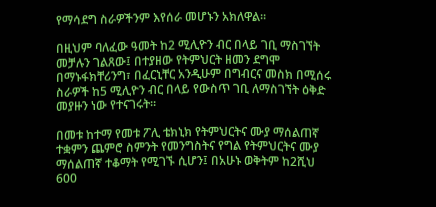የማሳደግ ስራዎችንም እየሰራ መሆኑን አክለዋል።

በዚህም ባለፈው ዓመት ከ2 ሚሊዮን ብር በላይ ገቢ ማስገኘት መቻሉን ገልጸው፤ በተያዘው የትምህርት ዘመን ደግሞ በማኑፋክቸሪንግ፣ በፈርኒቸር አንዲሁም በግብርና መስክ በሚሰሩ ስራዎች ከ5 ሚሊዮን ብር በላይ የውስጥ ገቢ ለማስገኘት ዕቅድ መያዙን ነው የተናገሩት።

በመቱ ከተማ የመቱ ፖሊ ቴክኒክ የትምህርትና ሙያ ማሰልጠኛ ተቋምን ጨምሮ ስምንት የመንግስትና የግል የትምህርትና ሙያ ማሰልጠኛ ተቆማት የሚገኙ ሲሆን፤ በአሁኑ ወቅትም ከ2ሺህ 600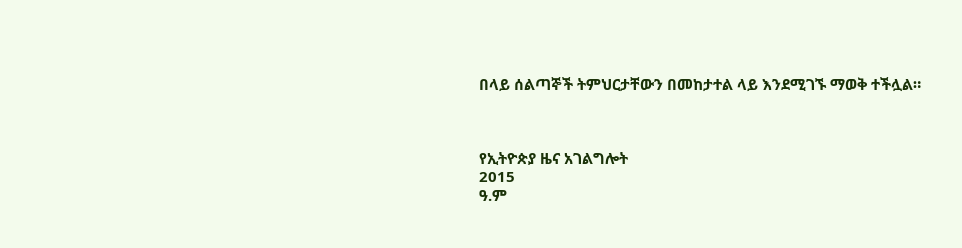በላይ ሰልጣኞች ትምህርታቸውን በመከታተል ላይ እንደሚገኙ ማወቅ ተችሏል።



የኢትዮጵያ ዜና አገልግሎት
2015
ዓ.ም